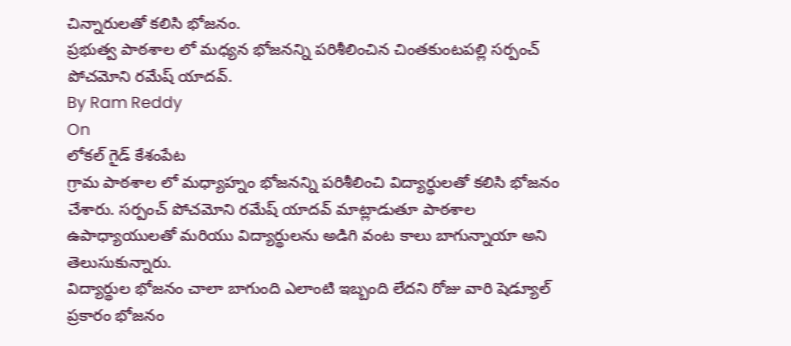చిన్నారులతో కలిసి భోజనం.
ప్రభుత్వ పాఠశాల లో మధ్యన భోజనన్ని పరిశీలించిన చింతకుంటపల్లి సర్పంచ్ పోచమోని రమేష్ యాదవ్.
By Ram Reddy
On
లోకల్ గైడ్ కేశంపేట
గ్రామ పాఠశాల లో మధ్యాహ్నం భోజనన్ని పరిశీలించి విద్యార్థులతో కలిసి భోజనం చేశారు. సర్పంచ్ పోచమోని రమేష్ యాదవ్ మాట్లాడుతూ పాఠశాల ఉపాధ్యాయులతో మరియు విద్యార్థులను అడిగి వంట కాలు బాగున్నాయా అని తెలుసుకున్నారు.
విద్యార్థుల భోజనం చాలా బాగుంది ఎలాంటి ఇబ్బంది లేదని రోజు వారి షెడ్యూల్ ప్రకారం భోజనం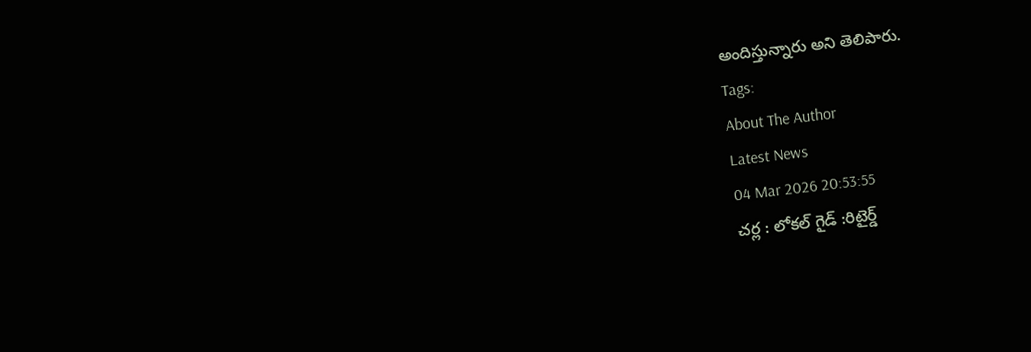అందిస్తున్నారు అని తెలిపారు.
Tags:
About The Author
Latest News
04 Mar 2026 20:53:55
చర్ల : లోకల్ గైడ్ :రిటైర్డ్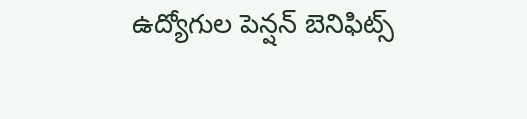ఉద్యోగుల పెన్షన్ బెనిఫిట్స్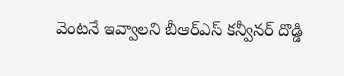వెంటనే ఇవ్వాలని బీఆర్ఎస్ కన్వీనర్ దొడ్డి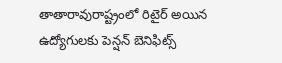తాతారావురాష్ట్రంలో రిటైర్ అయిన ఉద్యోగులకు పెన్షన్ బెనిఫిట్స్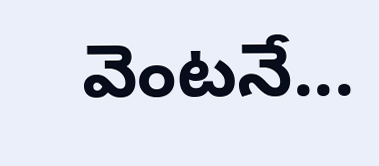వెంటనే...